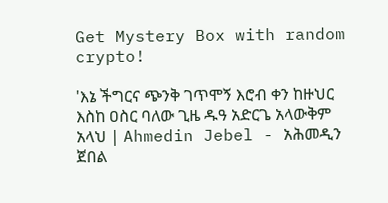Get Mystery Box with random crypto!

'እኔ ችግርና ጭንቅ ገጥሞኝ እሮብ ቀን ከዙህር እስከ ዐስር ባለው ጊዜ ዱዓ አድርጌ አላውቅም አላህ | Ahmedin Jebel - አሕመዲን ጀበል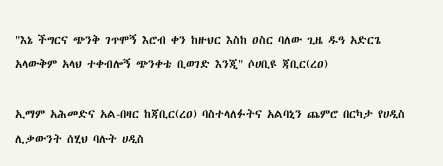"እኔ ችግርና ጭንቅ ገጥሞኝ እሮብ ቀን ከዙህር እስከ ዐስር ባለው ጊዜ ዱዓ አድርጌ አላውቅም አላህ ተቀብሎኝ ጭንቀቴ ቢወገድ እንጂ" ሶሀቢዩ ጃቢር(ረዐ)

ኢማም አሕመድና አል-በዛር ከጃቢር(ረዐ) ባስተላለፉትና አልባኒን ጨምሮ በርካታ የሀዲስ ሊቃውንት ሰሂህ ባሉት ሀዲስ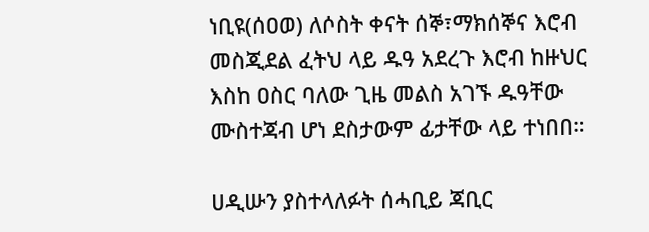ነቢዩ(ሰዐወ) ለሶስት ቀናት ሰኞ፣ማክሰኞና እሮብ መስጂደል ፈትህ ላይ ዱዓ አደረጉ እሮብ ከዙህር እስከ ዐስር ባለው ጊዜ መልስ አገኙ ዱዓቸው ሙስተጃብ ሆነ ደስታውም ፊታቸው ላይ ተነበበ።

ሀዲሡን ያስተላለፉት ሰሓቢይ ጃቢር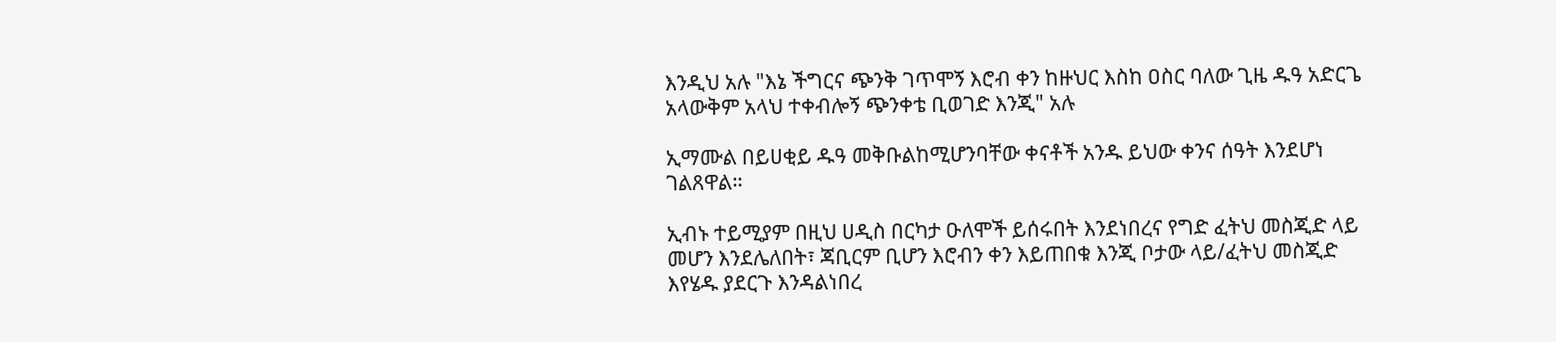እንዲህ አሉ "እኔ ችግርና ጭንቅ ገጥሞኝ እሮብ ቀን ከዙህር እስከ ዐስር ባለው ጊዜ ዱዓ አድርጌ አላውቅም አላህ ተቀብሎኝ ጭንቀቴ ቢወገድ እንጂ" አሉ

ኢማሙል በይሀቂይ ዱዓ መቅቡልከሚሆንባቸው ቀናቶች አንዱ ይህው ቀንና ሰዓት እንደሆነ ገልጸዋል።

ኢብኑ ተይሚያም በዚህ ሀዲስ በርካታ ዑለሞች ይሰሩበት እንደነበረና የግድ ፈትህ መስጂድ ላይ መሆን እንደሌለበት፣ ጃቢርም ቢሆን እሮብን ቀን እይጠበቁ እንጂ ቦታው ላይ/ፈትህ መስጂድ እየሄዱ ያደርጉ እንዳልነበረ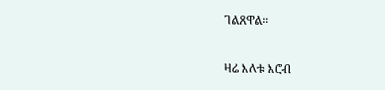ገልጸዋል።

ዛሬ እለቱ እሮብ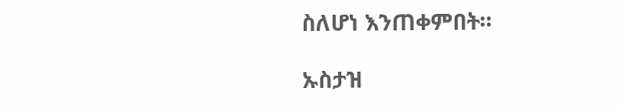ስለሆነ እንጠቀምበት።

ኡስታዝ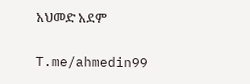አህመድ አደም

T.me/ahmedin99